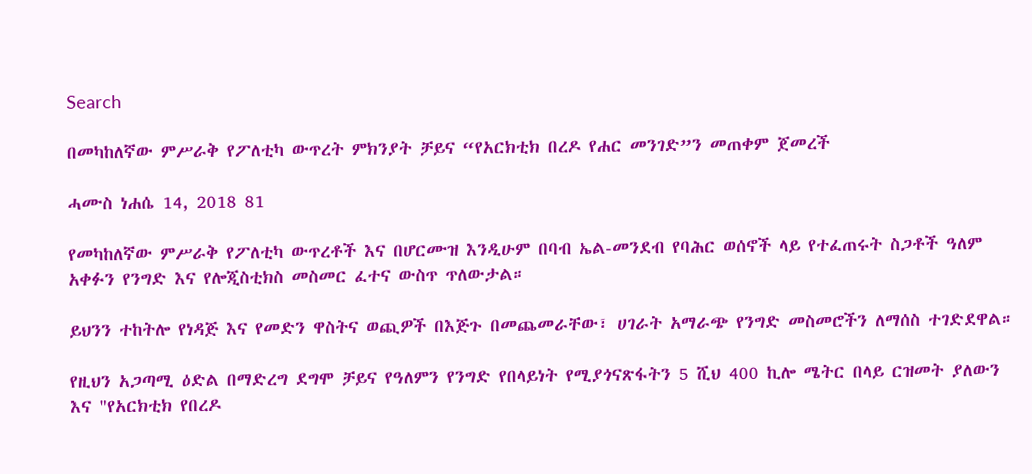Search

በመካከለኛው ምሥራቅ የፖለቲካ ውጥረት ምክንያት ቻይና “የአርክቲክ በረዶ የሐር መንገድ”ን መጠቀም ጀመረች

ሓሙስ ነሐሴ 14, 2018 81

የመካከለኛው ምሥራቅ የፖለቲካ ውጥረቶች እና በሆርሙዝ እንዲሁም በባብ ኤል-መንደብ የባሕር ወሰኖች ላይ የተፈጠሩት ስጋቶች ዓለም አቀፉን የንግድ እና የሎጂስቲክስ መስመር ፈተና ውስጥ ጥለውታል።

ይህንን ተከትሎ የነዳጅ እና የመድን ዋስትና ወጪዎች በእጅጉ በመጨመራቸው፣ ሀገራት አማራጭ የንግድ መስመሮችን ለማሰስ ተገድደዋል።

የዚህን አጋጣሚ ዕድል በማድረግ ደግሞ ቻይና የዓለምን የንግድ የበላይነት የሚያጎናጽፋትን 5 ሺህ 400 ኪሎ ሜትር በላይ ርዝመት ያለውን እና "የአርክቲክ የበረዶ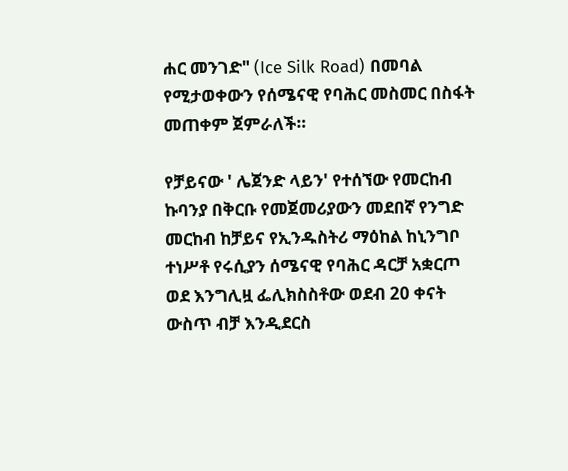ሐር መንገድ" (Ice Silk Road) በመባል የሚታወቀውን የሰሜናዊ የባሕር መስመር በስፋት መጠቀም ጀምራለች።

የቻይናው ' ሌጀንድ ላይን' የተሰኘው የመርከብ ኩባንያ በቅርቡ የመጀመሪያውን መደበኛ የንግድ መርከብ ከቻይና የኢንዱስትሪ ማዕከል ከኒንግቦ ተነሥቶ የሩሲያን ሰሜናዊ የባሕር ዳርቻ አቋርጦ ወደ እንግሊዟ ፌሊክስስቶው ወደብ 20 ቀናት ውስጥ ብቻ እንዲደርስ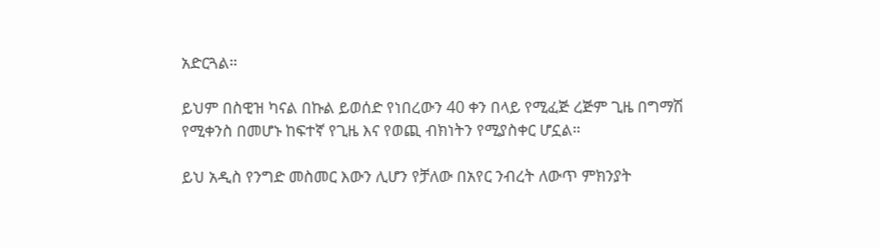አድርጓል።

ይህም በስዊዝ ካናል በኩል ይወሰድ የነበረውን 40 ቀን በላይ የሚፈጅ ረጅም ጊዜ በግማሽ የሚቀንስ በመሆኑ ከፍተኛ የጊዜ እና የወጪ ብክነትን የሚያስቀር ሆኗል።

ይህ አዲስ የንግድ መስመር እውን ሊሆን የቻለው በአየር ንብረት ለውጥ ምክንያት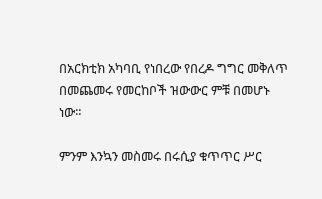በአርክቲክ አካባቢ የነበረው የበረዶ ግግር መቅለጥ በመጨመሩ የመርከቦች ዝውውር ምቹ በመሆኑ ነው።

ምንም እንኳን መስመሩ በሩሲያ ቁጥጥር ሥር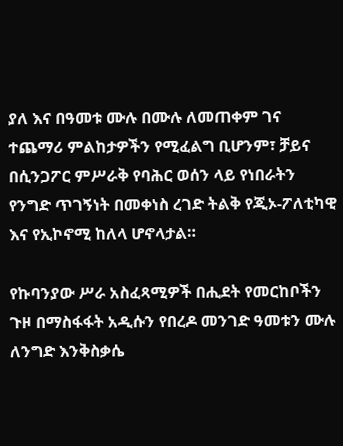ያለ እና በዓመቱ ሙሉ በሙሉ ለመጠቀም ገና ተጨማሪ ምልከታዎችን የሚፈልግ ቢሆንም፣ ቻይና በሲንጋፖር ምሥራቅ የባሕር ወሰን ላይ የነበራትን የንግድ ጥገኝነት በመቀነስ ረገድ ትልቅ የጂኦ-ፖለቲካዊ እና የኢኮኖሚ ከለላ ሆኖላታል።

የኩባንያው ሥራ አስፈጻሚዎች በሒደት የመርከቦችን ጉዞ በማስፋፋት አዲሱን የበረዶ መንገድ ዓመቱን ሙሉ ለንግድ እንቅስቃሴ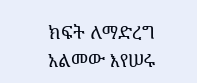ክፍት ለማድረግ አልመው እየሠሩ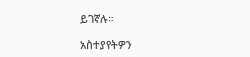ይገኛሉ።

አስተያየትዎን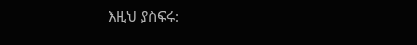እዚህ ያስፍሩ: